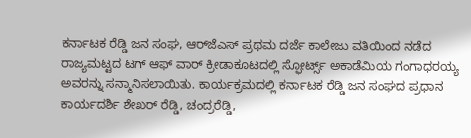ಕರ್ನಾಟಕ ರೆಡ್ಡಿ ಜನ ಸಂಘ, ಆರ್‌ಜೆಎಸ್ ಪ್ರಥಮ ದರ್ಜೆ ಕಾಲೇಜು ವತಿಯಿಂದ ನಡೆದ ರಾಜ್ಯಮಟ್ಟದ ಟಗ್ ಆಫ್ ವಾರ್ ಕ್ರೀಡಾಕೂಟದಲ್ಲಿ ಸ್ಫೋರ್ಟ್ಸ್ ಅಕಾಡೆಮಿಯ ಗಂಗಾಧರಯ್ಯ ಅವರನ್ನು ಸನ್ಮಾನಿಸಲಾಯಿತು. ಕಾರ್ಯಕ್ರಮದಲ್ಲಿ ಕರ್ನಾಟಕ ರೆಡ್ಡಿ ಜನ ಸಂಘದ ಪ್ರಧಾನ ಕಾರ್ಯದರ್ಶಿ ಶೇಖರ್ ರೆಡ್ಡಿ, ಚಂದ್ರರೆಡ್ಡಿ,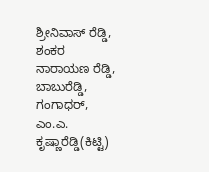ಶ್ರೀನಿವಾಸ್ ರೆಡ್ಡಿ, ಶಂಕರ ನಾರಾಯಣ ರೆಡ್ಡಿ, ಬಾಬುರೆಡ್ಡಿ, ಗಂಗಾಧರ್, ಎಂ.ಎ. ಕೃಷ್ಣಾರೆಡ್ಡಿ(ಕಿಟ್ಟಿ)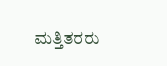ಮತ್ತಿತರರು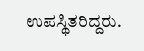ಉಪಸ್ಥಿತರಿದ್ದರು.